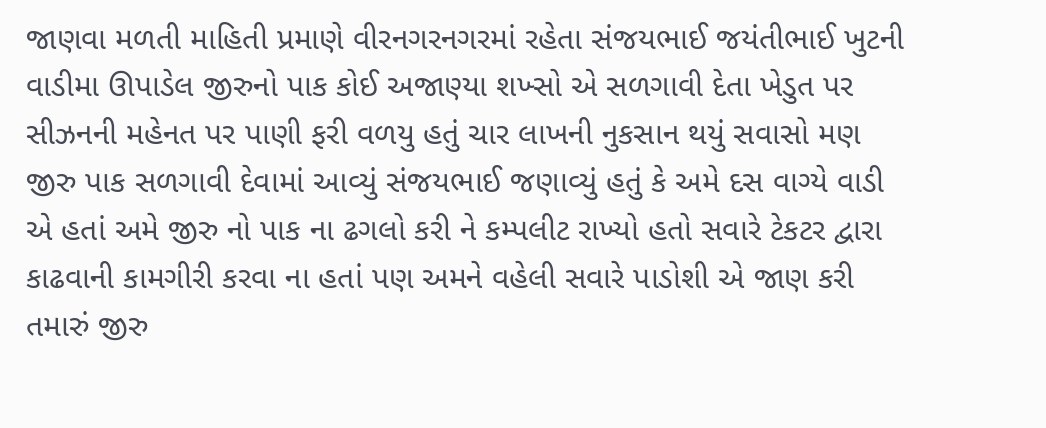જાણવા મળતી માહિતી પ્રમાણે વીરનગરનગરમાં રહેતા સંજયભાઈ જયંતીભાઈ ખુટની વાડીમા ઊપાડેલ જીરુનો પાક કોઈ અજાણ્યા શખ્સો એ સળગાવી દેતા ખેડુત પર સીઝનની મહેનત પર પાણી ફરી વળયુ હતું ચાર લાખની નુકસાન થયું સવાસો મણ જીરુ પાક સળગાવી દેવામાં આવ્યું સંજયભાઈ જણાવ્યું હતું કે અમે દસ વાગ્યે વાડી એ હતાં અમે જીરુ નો પાક ના ઢગલો કરી ને કમ્પલીટ રાખ્યો હતો સવારે ટેકટર દ્વારા કાઢવાની કામગીરી કરવા ના હતાં પણ અમને વહેલી સવારે પાડોશી એ જાણ કરી તમારું જીરુ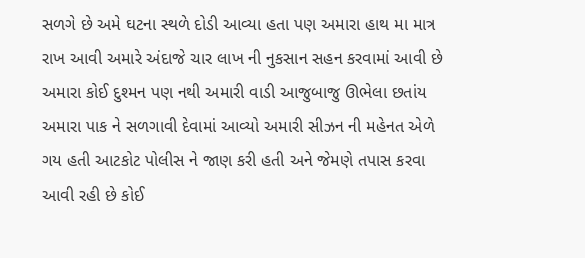સળગે છે અમે ઘટના સ્થળે દોડી આવ્યા હતા પણ અમારા હાથ મા માત્ર રાખ આવી અમારે અંદાજે ચાર લાખ ની નુકસાન સહન કરવામાં આવી છે અમારા કોઈ દુશ્મન પણ નથી અમારી વાડી આજુબાજુ ઊભેલા છતાંય અમારા પાક ને સળગાવી દેવામાં આવ્યો અમારી સીઝન ની મહેનત એળે ગય હતી આટકોટ પોલીસ ને જાણ કરી હતી અને જેમણે તપાસ કરવા આવી રહી છે કોઈ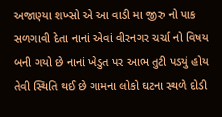અજાણ્યા શખ્સો એ આ વાડી મા જીરુ નો પાક સળગાવી દેતા નાનાં એવાં વીરનગર ચર્ચા નો વિષય બની ગયો છે નાનાં ખેડુત પર આભ તુટી પડયું હોય તેવી સ્થિતિ થઈ છે ગામના લોકો ઘટના સ્થળે દોડી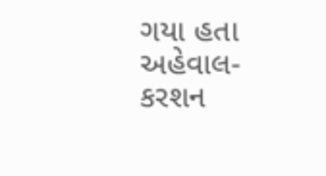ગયા હતા
અહેવાલ-કરશન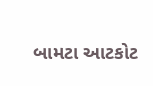બામટા આટકોટ